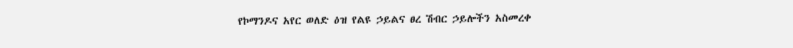የኮማንዶና አየር ወለድ ዕዝ የልዩ ኃይልና ፀረ ሽብር ኃይሎችን አስመረቀ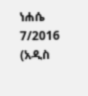ነሐሴ 7/2016 (አዲስ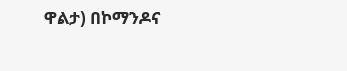ዋልታ) በኮማንዶና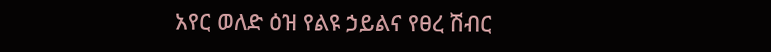አየር ወለድ ዕዝ የልዩ ኃይልና የፀረ ሽብር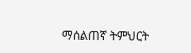ማሰልጠኛ ትምህርት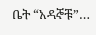ቤት “አዳኞቹ”…